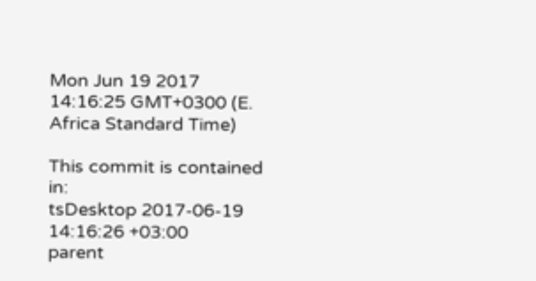Mon Jun 19 2017 14:16:25 GMT+0300 (E. Africa Standard Time)

This commit is contained in:
tsDesktop 2017-06-19 14:16:26 +03:00
parent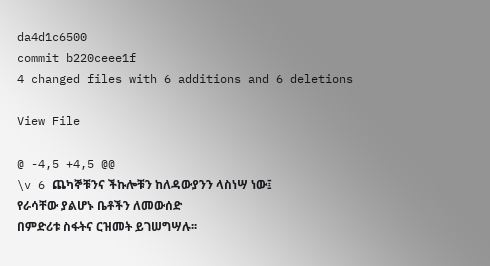da4d1c6500
commit b220ceee1f
4 changed files with 6 additions and 6 deletions

View File

@ -4,5 +4,5 @@
\v 6 ጨካኞቹንና ችኩሎቹን ከለዳውያንን ላስነሣ ነው፤
የራሳቸው ያልሆኑ ቤቶችን ለመውሰድ
በምድሪቱ ስፋትና ርዝመት ይገሠግሣሉ፡፡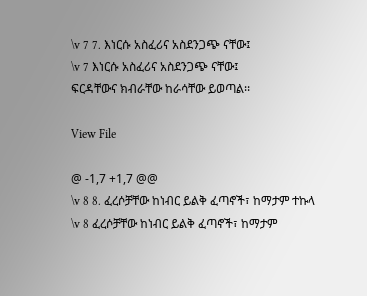\v 7 7. እነርሱ አስፈሪና አስደንጋጭ ናቸው፤
\v 7 እነርሱ አስፈሪና አስደንጋጭ ናቸው፤
ፍርዳቸውና ክብራቸው ከራሳቸው ይወጣል፡፡

View File

@ -1,7 +1,7 @@
\v 8 8. ፈረሶቻቸው ከነብር ይልቅ ፈጣኖች፣ ከማታም ተኩላ
\v 8 ፈረሶቻቸው ከነብር ይልቅ ፈጣኖች፣ ከማታም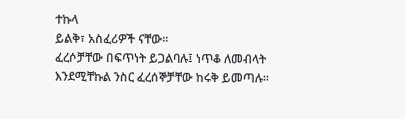ተኩላ
ይልቅ፣ አስፈሪዎች ናቸው፡፡
ፈረሶቻቸው በፍጥነት ይጋልባሉ፤ ነጥቆ ለመብላት
እንደሚቸኩል ንስር ፈረሰኞቻቸው ከሩቅ ይመጣሉ፡፡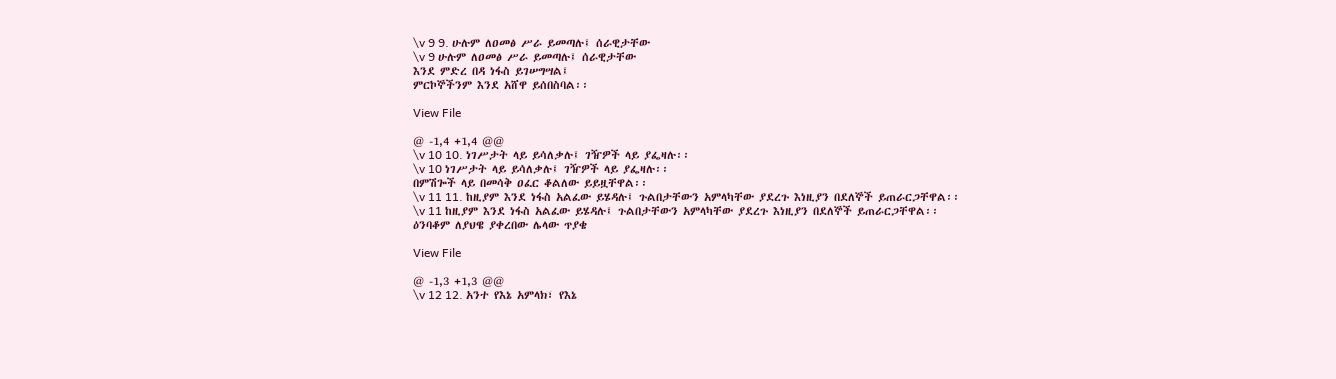\v 9 9. ሁሉም ለዐመፅ ሥራ ይመጣሉ፤ ሰራዊታቸው
\v 9 ሁሉም ለዐመፅ ሥራ ይመጣሉ፤ ሰራዊታቸው
እንደ ምድረ በዳ ነፋስ ይገሠግሣል፤
ምርኮኞችንም እንደ አሸዋ ይሰበስባል፡፡

View File

@ -1,4 +1,4 @@
\v 10 10. ነገሥታት ላይ ይሳለቃሉ፤ ገዥዎች ላይ ያፌዛሉ፡፡
\v 10 ነገሥታት ላይ ይሳለቃሉ፤ ገዥዎች ላይ ያፌዛሉ፡፡
በምሽጐች ላይ በመሳቅ ዐፈር ቆልለው ይይዟቸዋል፡፡
\v 11 11. ከዚያም እንደ ነፋስ አልፈው ይሄዳሉ፤ ጉልበታቸውን አምላካቸው ያደረጉ እነዚያን በደለኞች ይጠራርጋቸዋል፡፡
\v 11 ከዚያም እንደ ነፋስ አልፈው ይሄዳሉ፤ ጉልበታቸውን አምላካቸው ያደረጉ እነዚያን በደለኞች ይጠራርጋቸዋል፡፡
ዕንባቆም ለያህዌ ያቀረበው ሌላው ጥያቄ

View File

@ -1,3 +1,3 @@
\v 12 12. አንተ የእኔ አምላክ፣ የእኔ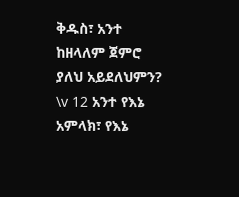ቅዱስ፣ አንተ ከዘላለም ጀምሮ ያለህ አይደለህምን?
\v 12 አንተ የእኔ አምላክ፣ የእኔ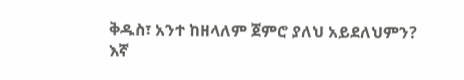ቅዱስ፣ አንተ ከዘላለም ጀምሮ ያለህ አይደለህምን?
እኛ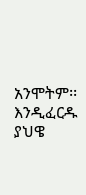አንሞትም፡፡
እንዲፈርዱ ያህዌ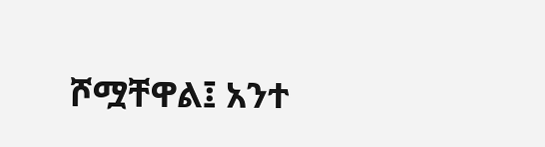ሾሟቸዋል፤ አንተ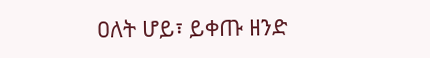ዐለት ሆይ፣ ይቀጡ ዘንድ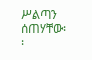ሥልጣን ሰጠሃቸው፡፡